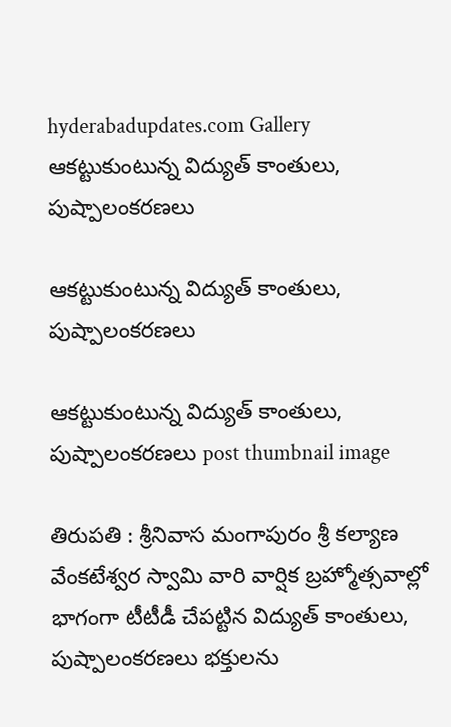hyderabadupdates.com Gallery ఆకట్టుకుంటున్న విద్యుత్ కాంతులు, పుష్పాలంకరణలు

ఆకట్టుకుంటున్న విద్యుత్ కాంతులు, పుష్పాలంకరణలు

ఆకట్టుకుంటున్న విద్యుత్ కాంతులు, పుష్పాలంకరణలు post thumbnail image

తిరుపతి : శ్రీనివాస మంగాపురం శ్రీ కల్యాణ వేంకటేశ్వర స్వామి వారి వార్షిక బ్రహ్మోత్సవాల్లో భాగంగా టీటీడీ చేపట్టిన విద్యుత్ కాంతులు, పుష్పాలంకరణలు భక్తులను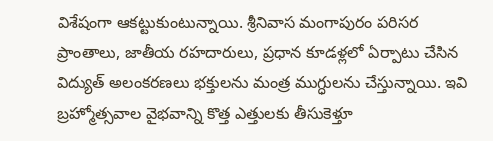విశేషంగా ఆకట్టుకుంటున్నాయి. శ్రీనివాస మంగాపురం పరిసర ప్రాంతాలు, జాతీయ రహదారులు, ప్రధాన కూడళ్లలో ఏర్పాటు చేసిన విద్యుత్ అలంకరణలు భక్తులను మంత్ర ముగ్ధులను చేస్తున్నాయి. ఇవి బ్రహ్మోత్సవాల వైభవాన్ని కొత్త ఎత్తులకు తీసుకెళ్తూ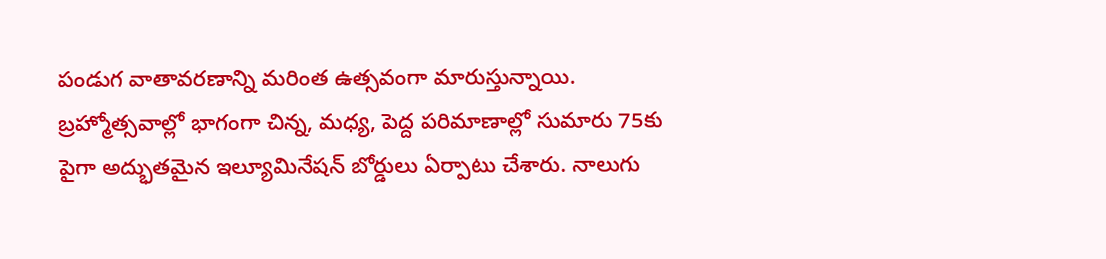పండుగ వాతావరణాన్ని మరింత ఉత్సవంగా మారుస్తున్నాయి. బ్రహ్మోత్సవాల్లో భాగంగా చిన్న, మధ్య, పెద్ద పరిమాణాల్లో సుమారు 75కు పైగా అద్భుతమైన ఇల్యూమినేషన్ బోర్డులు ఏర్పాటు చేశారు. నాలుగు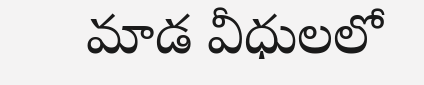మాడ వీధులలో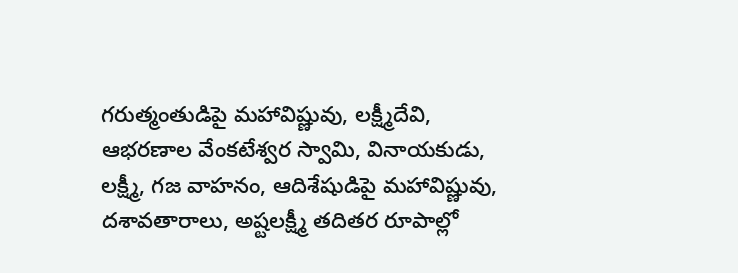గరుత్మంతుడిపై మహావిష్ణువు, లక్ష్మీదేవి, ఆభరణాల వేంకటేశ్వర స్వామి, వినాయకుడు, లక్ష్మీ, గజ వాహనం, ఆదిశేషుడిపై మహావిష్ణువు, దశావతారాలు, అష్టలక్ష్మీ తదితర రూపాల్లో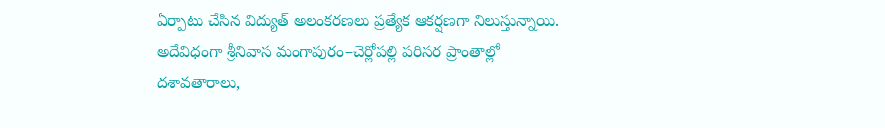ఏర్పాటు చేసిన విద్యుత్ అలంకరణలు ప్రత్యేక ఆకర్షణగా నిలుస్తున్నాయి.
అదేవిధంగా శ్రీనివాస మంగాపురం–చెర్లోపల్లి పరిసర ప్రాంతాల్లో దశావతారాలు,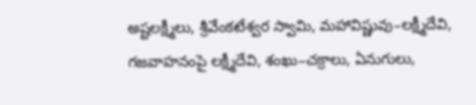అష్టలక్ష్మీలు, శ్రీవేంకటేశ్వర స్వామి, మహావిష్ణువు–లక్ష్మీదేవి, గజవాహనంపై లక్ష్మీదేవి, శంఖు–చక్రాలు, ఏనుగులు,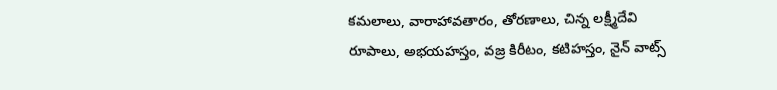కమలాలు, వారాహావతారం, తోరణాలు, చిన్న లక్ష్మీదేవి రూపాలు, అభయహస్తం, వజ్ర కిరీటం, కటిహస్తం, నైన్ వాట్స్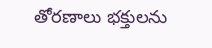తోరణాలు భక్తులను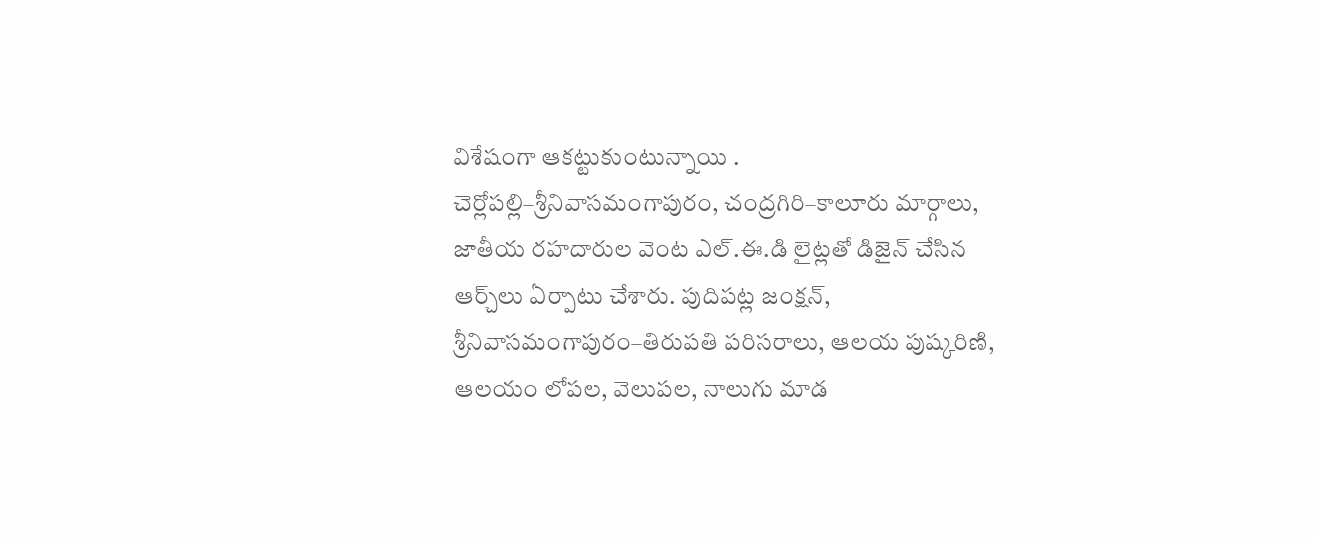విశేషంగా ఆకట్టుకుంటున్నాయి . చెర్లోపల్లి–శ్రీనివాసమంగాపురం, చంద్రగిరి–కాలూరు మార్గాలు, జాతీయ రహదారుల వెంట ఎల్.ఈ.డి లైట్లతో డిజైన్ చేసిన ఆర్చ్‌లు ఏర్పాటు చేశారు. పుదిపట్ల జంక్షన్, శ్రీనివాసమంగాపురం–తిరుపతి పరిసరాలు, ఆలయ పుష్కరిణి, ఆలయం లోపల, వెలుపల, నాలుగు మాడ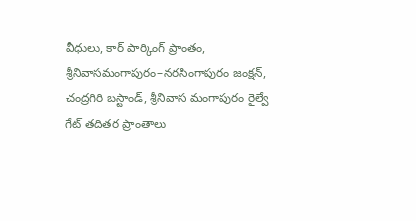వీధులు, కార్ పార్కింగ్ ప్రాంతం, శ్రీనివాసమంగాపురం–నరసింగాపురం జంక్షన్, చంద్రగిరి బస్టాండ్, శ్రీనివాస మంగాపురం రైల్వే గేట్ తదితర ప్రాంతాలు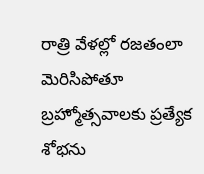రాత్రి వేళల్లో రజతంలా మెరిసిపోతూ బ్రహ్మోత్సవాలకు ప్రత్యేక శోభను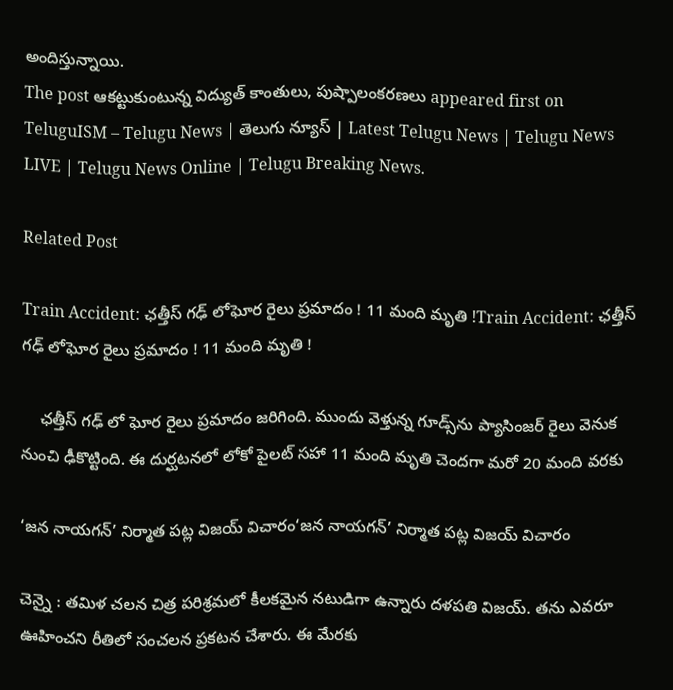అందిస్తున్నాయి.
The post ఆకట్టుకుంటున్న విద్యుత్ కాంతులు, పుష్పాలంకరణలు appeared first on TeluguISM – Telugu News | తెలుగు న్యూస్ | Latest Telugu News | Telugu News LIVE | Telugu News Online | Telugu Breaking News.

Related Post

Train Accident: ఛత్తీస్‌ గఢ్‌ లోఘోర రైలు ప్రమాదం ! 11 మంది మృతి !Train Accident: ఛత్తీస్‌ గఢ్‌ లోఘోర రైలు ప్రమాదం ! 11 మంది మృతి !

    ఛత్తీస్ గఢ్ లో ఘోర రైలు ప్రమాదం జరిగింది. ముందు వెళ్తున్న గూడ్స్‌ను ప్యాసింజర్‌ రైలు వెనుక నుంచి ఢీకొట్టింది. ఈ దుర్ఘటనలో లోకో పైలట్‌ సహా 11 మంది మృతి చెందగా మరో 20 మంది వరకు

‘జ‌న నాయ‌గ‌న్’ నిర్మాత ప‌ట్ల విజ‌య్ విచారం‘జ‌న నాయ‌గ‌న్’ నిర్మాత ప‌ట్ల విజ‌య్ విచారం

చెన్నై : త‌మిళ చ‌ల‌న చిత్ర ప‌రిశ్ర‌మ‌లో కీల‌క‌మైన న‌టుడిగా ఉన్నారు ద‌ళ‌ప‌తి విజ‌య్. త‌ను ఎవ‌రూ ఊహించ‌ని రీతిలో సంచ‌ల‌న ప్ర‌క‌ట‌న చేశారు. ఈ మేర‌కు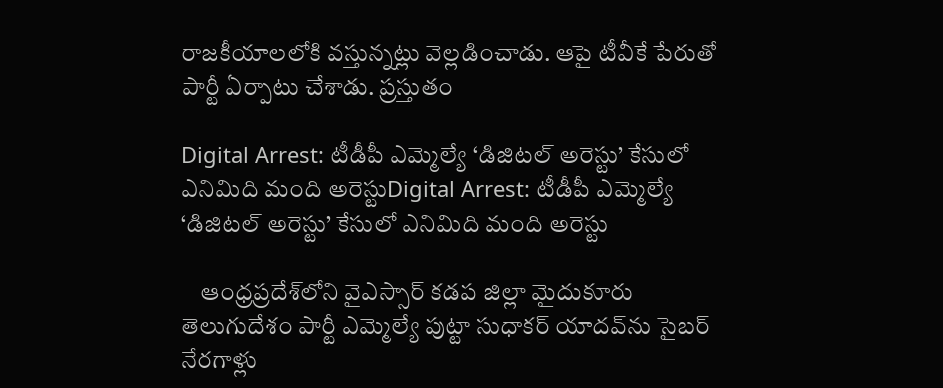రాజ‌కీయాల‌లోకి వ‌స్తున్న‌ట్లు వెల్ల‌డించాడు. ఆపై టీవీకే పేరుతో పార్టీ ఏర్పాటు చేశాడు. ప్ర‌స్తుతం

Digital Arrest: టీడీపీ ఎమ్మెల్యే ‘డిజిటల్‌ అరెస్టు’ కేసులో ఎనిమిది మంది అరెస్టుDigital Arrest: టీడీపీ ఎమ్మెల్యే ‘డిజిటల్‌ అరెస్టు’ కేసులో ఎనిమిది మంది అరెస్టు

    ఆంధ్రప్రదేశ్‌లోని వైఎస్సార్‌ కడప జిల్లా మైదుకూరు తెలుగుదేశం పార్టీ ఎమ్మెల్యే పుట్టా సుధాకర్‌ యాదవ్‌ను సైబర్‌ నేరగాళ్లు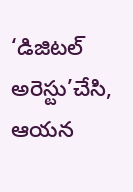‘డిజిటల్‌ అరెస్టు’చేసి, ఆయన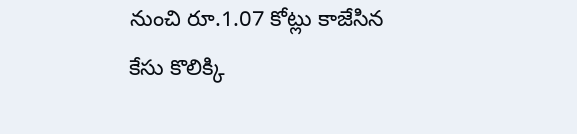నుంచి రూ.1.07 కోట్లు కాజేసిన కేసు కొలిక్కి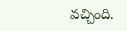వచ్చింది.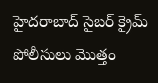హైదరాబాద్‌ సైబర్‌ క్రైమ్‌ పోలీసులు మొత్తం